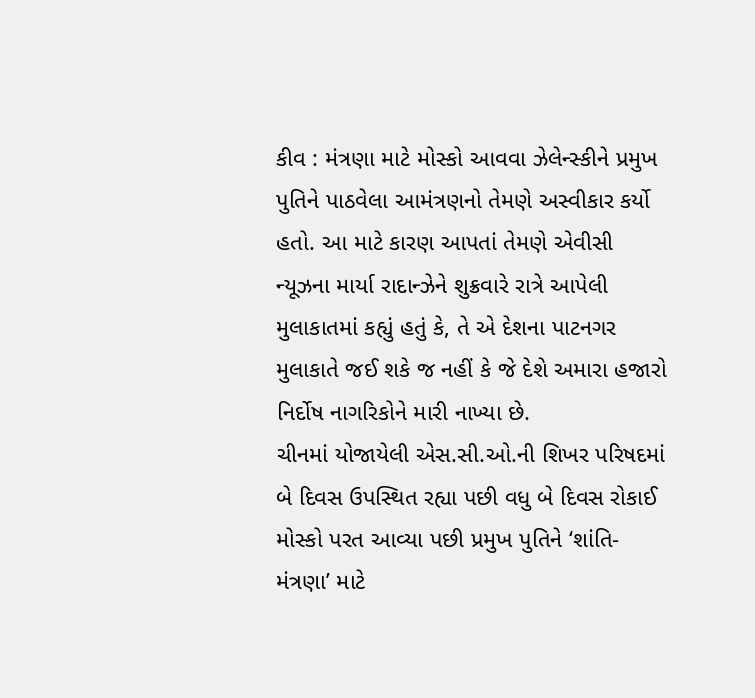કીવ : મંત્રણા માટે મોસ્કો આવવા ઝેલેન્સ્કીને પ્રમુખ પુતિને પાઠવેલા આમંત્રણનો તેમણે અસ્વીકાર કર્યો હતો. આ માટે કારણ આપતાં તેમણે એવીસી ન્યૂઝના માર્યા રાદાન્ઝેને શુક્રવારે રાત્રે આપેલી મુલાકાતમાં કહ્યું હતું કે, તે એ દેશના પાટનગર મુલાકાતે જઈ શકે જ નહીં કે જે દેશે અમારા હજારો નિર્દોષ નાગરિકોને મારી નાખ્યા છે.
ચીનમાં યોજાયેલી એસ.સી.ઓ.ની શિખર પરિષદમાં બે દિવસ ઉપસ્થિત રહ્યા પછી વધુ બે દિવસ રોકાઈ મોસ્કો પરત આવ્યા પછી પ્રમુખ પુતિને ‘શાંતિ-મંત્રણા’ માટે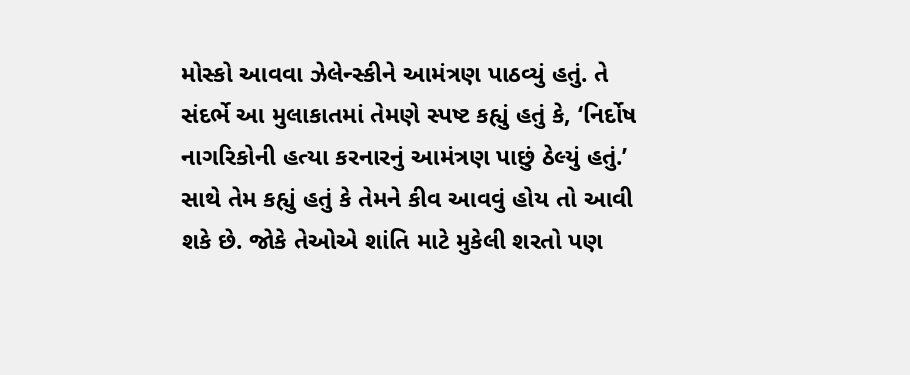મોસ્કો આવવા ઝેલેન્સ્કીને આમંત્રણ પાઠવ્યું હતું. તે સંદર્ભે આ મુલાકાતમાં તેમણે સ્પષ્ટ કહ્યું હતું કે, ‘નિર્દોષ નાગરિકોની હત્યા કરનારનું આમંત્રણ પાછું ઠેલ્યું હતું.’ સાથે તેમ કહ્યું હતું કે તેમને કીવ આવવું હોય તો આવી શકે છે. જોકે તેઓએ શાંતિ માટે મુકેલી શરતો પણ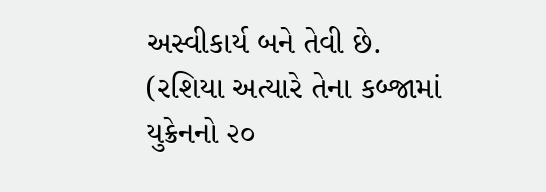અસ્વીકાર્ય બને તેવી છે. (રશિયા અત્યારે તેના કબ્જામાં યુક્રેનનો ૨૦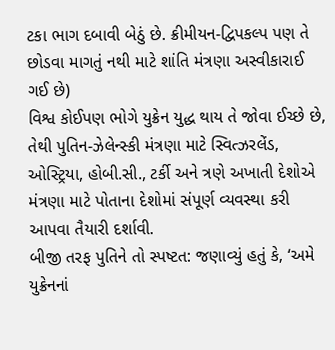ટકા ભાગ દબાવી બેઠું છે. ક્રીમીયન-દ્વિપકલ્પ પણ તે છોડવા માગતું નથી માટે શાંતિ મંત્રણા અસ્વીકારાઈ ગઈ છે)
વિશ્વ કોઈપણ ભોગે યુક્રેન યુદ્ધ થાય તે જોવા ઈચ્છે છે, તેથી પુતિન-ઝેલેન્સ્કી મંત્રણા માટે સ્વિત્ઝરલેંડ, ઓસ્ટ્રિયા, હોબી.સી., ટર્કી અને ત્રણે અખાતી દેશોએ મંત્રણા માટે પોતાના દેશોમાં સંપૂર્ણ વ્યવસ્થા કરી આપવા તૈયારી દર્શાવી.
બીજી તરફ પુતિને તો સ્પષ્ટત: જણાવ્યું હતું કે, ‘અમે યુક્રેનનાં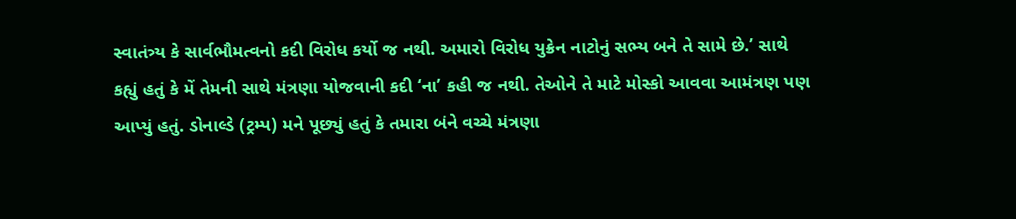સ્વાતંત્ર્ય કે સાર્વભૌમત્વનો કદી વિરોધ કર્યો જ નથી. અમારો વિરોધ યુક્રેન નાટોનું સભ્ય બને તે સામે છે.’ સાથે કહ્યું હતું કે મેં તેમની સાથે મંત્રણા યોજવાની કદી ‘ના’ કહી જ નથી. તેઓને તે માટે મોસ્કો આવવા આમંત્રણ પણ આપ્યું હતું. ડોનાલ્ડે (ટ્રમ્પ) મને પૂછ્યું હતું કે તમારા બંને વચ્ચે મંત્રણા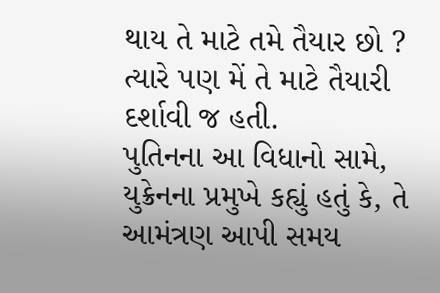થાય તે માટે તમે તૈયાર છો ? ત્યારે પણ મેં તે માટે તૈયારી દર્શાવી જ હતી.
પુતિનના આ વિધાનો સામે, યુક્રેનના પ્રમુખે કહ્યું હતું કે, તે આમંત્રણ આપી સમય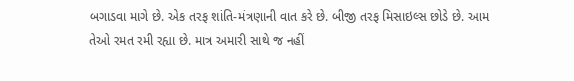બગાડવા માગે છે. એક તરફ શાંતિ-મંત્રણાની વાત કરે છે. બીજી તરફ મિસાઇલ્સ છોડે છે. આમ તેઓ રમત રમી રહ્યા છે. માત્ર અમારી સાથે જ નહીં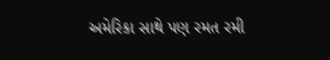અમેરિકા સાથે પણ રમત રમી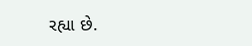રહ્યા છે.